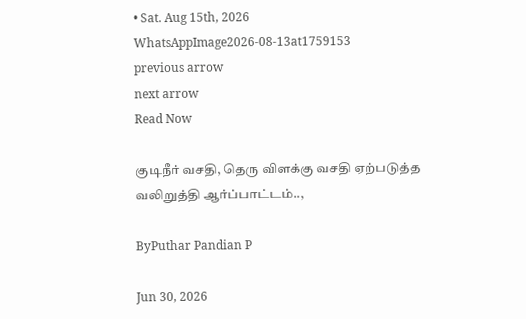• Sat. Aug 15th, 2026
WhatsAppImage2026-08-13at1759153
previous arrow
next arrow
Read Now

குடிநீர் வசதி, தெரு விளக்கு வசதி ஏற்படுத்த வலிறுத்தி ஆர்ப்பாட்டம்..,

ByPuthar Pandian P

Jun 30, 2026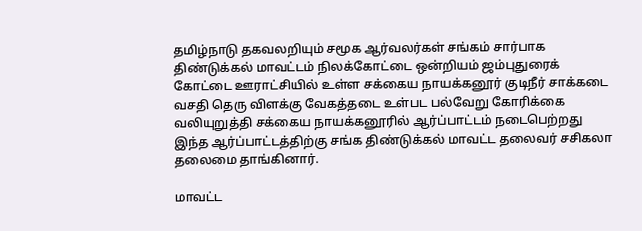தமிழ்நாடு தகவலறியும் சமூக ஆர்வலர்கள் சங்கம் சார்பாக திண்டுக்கல் மாவட்டம் நிலக்கோட்டை ஒன்றியம் ஜம்புதுரைக் கோட்டை ஊராட்சியில் உள்ள சக்கைய நாயக்கனூர் குடிநீர் சாக்கடை வசதி தெரு விளக்கு வேகத்தடை உள்பட பல்வேறு கோரிக்கை வலியுறுத்தி சக்கைய நாயக்கனூரில் ஆர்ப்பாட்டம் நடைபெற்றது
இந்த ஆர்ப்பாட்டத்திற்கு சங்க திண்டுக்கல் மாவட்ட தலைவர் சசிகலா தலைமை தாங்கினார்.

மாவட்ட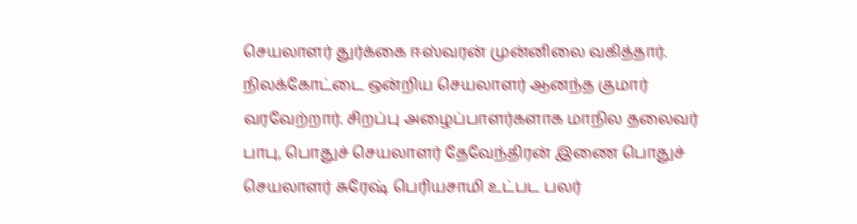செயலாளர் துர்க்கை ஈஸ்வரன் முன்னிலை வகித்தார். நிலக்கோட்டை ஒன்றிய செயலாளர் ஆனந்த குமார் வரவேற்றார். சிறப்பு அழைப்பாளர்களாக மாநில தலைவர் பாபு, பொதுச் செயலாளர் தேவேந்திரன் இணை பொதுச் செயலாளர் சுரேஷ் பெரியசாமி உட்பட பலர்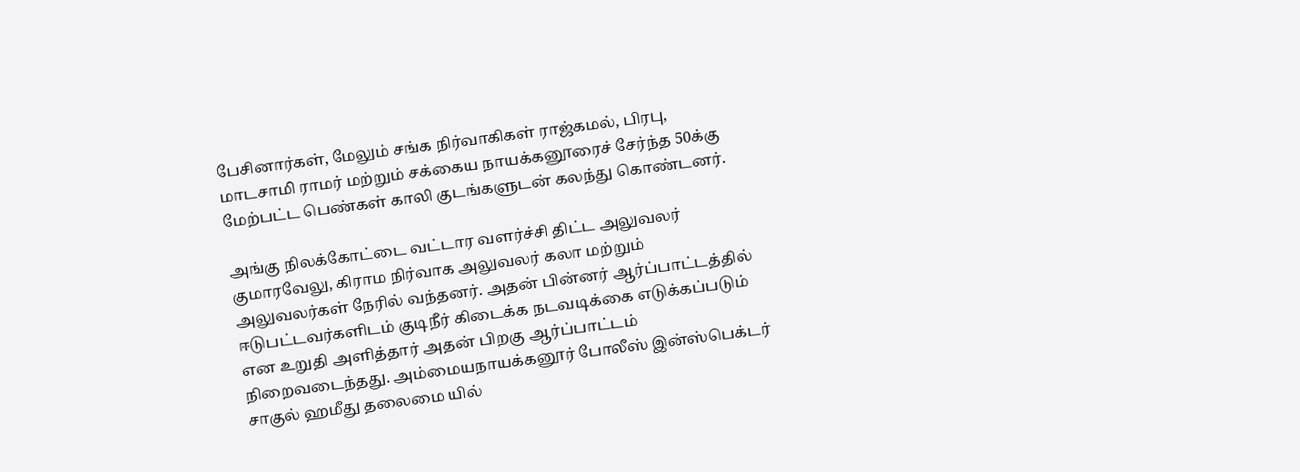பேசினார்கள், மேலும் சங்க நிர்வாகிகள் ராஜ்கமல், பிரபு, மாடசாமி ராமர் மற்றும் சக்கைய நாயக்கனூரைச் சேர்ந்த 50க்கு மேற்பட்ட பெண்கள் காலி குடங்களுடன் கலந்து கொண்டனர்.

அங்கு நிலக்கோட்டை வட்டார வளர்ச்சி திட்ட அலுவலர் குமாரவேலு, கிராம நிர்வாக அலுவலர் கலா மற்றும் அலுவலர்கள் நேரில் வந்தனர். அதன் பின்னர் ஆர்ப்பாட்டத்தில் ஈடுபட்டவர்களிடம் குடிநீர் கிடைக்க நடவடிக்கை எடுக்கப்படும் என உறுதி அளித்தார் அதன் பிறகு ஆர்ப்பாட்டம் நிறைவடைந்தது. அம்மையநாயக்கனூர் போலீஸ் இன்ஸ்பெக்டர் சாகுல் ஹமீது தலைமை யில்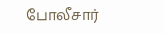போலீசார்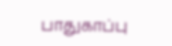பாதுகாப்பு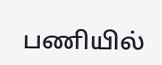பணியில்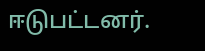ஈடுபட்டனர்.